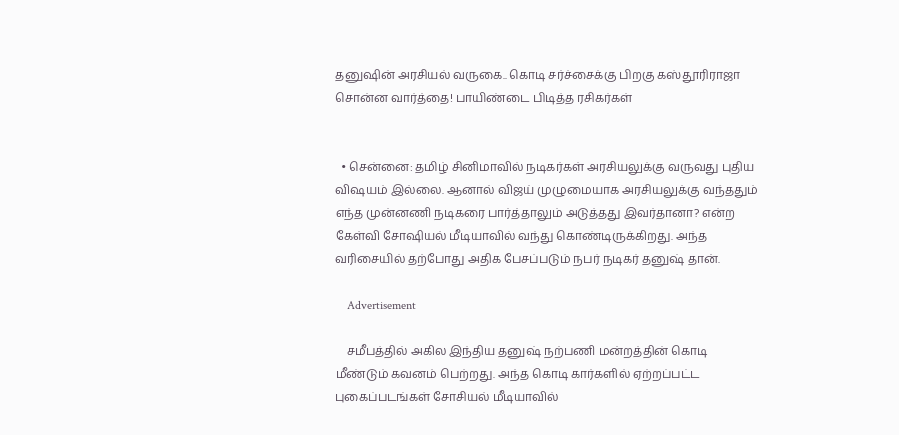தனுஷின் அரசியல் வருகை.. கொடி சர்ச்சைக்கு பிறகு கஸ்தூரிராஜா சொன்ன வார்த்தை! பாயிண்டை பிடித்த ரசிகர்கள்


  • சென்னை: தமிழ் சினிமாவில் நடிகர்கள் அரசியலுக்கு வருவது புதிய விஷயம் இல்லை. ஆனால் விஜய் முழுமையாக அரசியலுக்கு வந்ததும் எந்த முன்னணி நடிகரை பார்த்தாலும் அடுத்தது இவர்தானா? என்ற கேள்வி சோஷியல் மீடியாவில் வந்து கொண்டிருக்கிறது. அந்த வரிசையில் தற்போது அதிக பேசப்படும் நபர் நடிகர் தனுஷ் தான்.

    Advertisement

    சமீபத்தில் அகில இந்திய தனுஷ் நற்பணி மன்றத்தின் கொடி மீண்டும் கவனம் பெற்றது. அந்த கொடி கார்களில் ஏற்றப்பட்ட புகைப்படங்கள் சோசியல் மீடியாவில்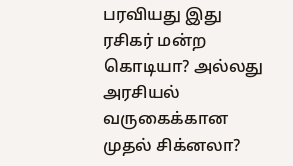பரவியது இது ரசிகர் மன்ற கொடியா? அல்லது அரசியல் வருகைக்கான முதல் சிக்னலா?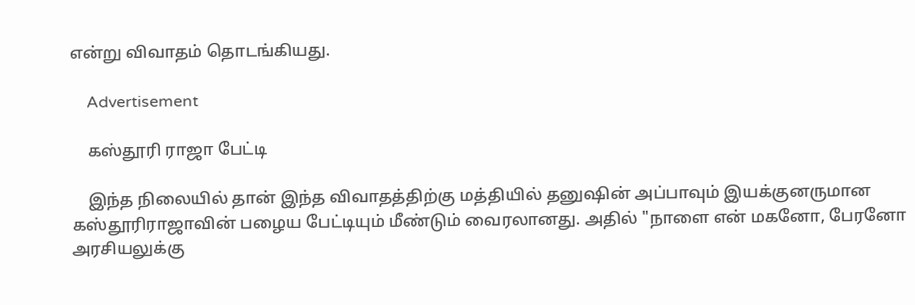என்று விவாதம் தொடங்கியது.

    Advertisement

    கஸ்தூரி ராஜா பேட்டி

    இந்த நிலையில் தான் இந்த விவாதத்திற்கு மத்தியில் தனுஷின் அப்பாவும் இயக்குனருமான கஸ்தூரிராஜாவின் பழைய பேட்டியும் மீண்டும் வைரலானது. அதில் "நாளை என் மகனோ, பேரனோ அரசியலுக்கு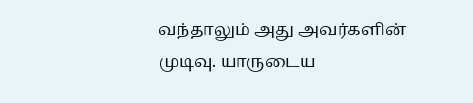வந்தாலும் அது அவர்களின் முடிவு. யாருடைய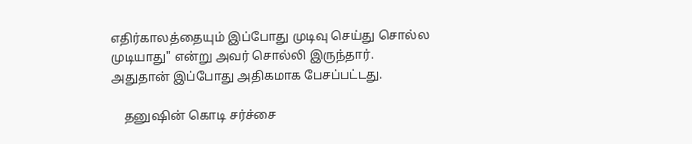எதிர்காலத்தையும் இப்போது முடிவு செய்து சொல்ல முடியாது" என்று அவர் சொல்லி இருந்தார். அதுதான் இப்போது அதிகமாக பேசப்பட்டது.

    தனுஷின் கொடி சர்ச்சை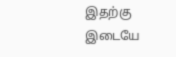இதற்கு இடையே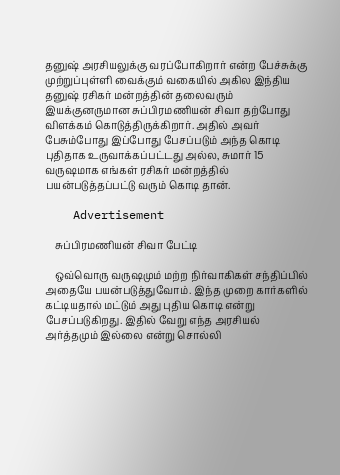தனுஷ் அரசியலுக்கு வரப்போகிறார் என்ற பேச்சுக்கு முற்றுப்புள்ளி வைக்கும் வகையில் அகில இந்திய தனுஷ் ரசிகர் மன்றத்தின் தலைவரும் இயக்குனருமான சுப்பிரமணியன் சிவா தற்போது விளக்கம் கொடுத்திருக்கிறார். அதில் அவர் பேசும்போது இப்போது பேசப்படும் அந்த கொடி புதிதாக உருவாக்கப்பட்டது அல்ல, சுமார் 15 வருஷமாக எங்கள் ரசிகர் மன்றத்தில் பயன்படுத்தப்பட்டு வரும் கொடி தான்.

    Advertisement

    சுப்பிரமணியன் சிவா பேட்டி

    ஒவ்வொரு வருஷமும் மற்ற நிர்வாகிகள் சந்திப்பில் அதையே பயன்படுத்துவோம். இந்த முறை கார்களில் கட்டியதால் மட்டும் அது புதிய கொடி என்று பேசப்படுகிறது. இதில் வேறு எந்த அரசியல் அர்த்தமும் இல்லை என்று சொல்லி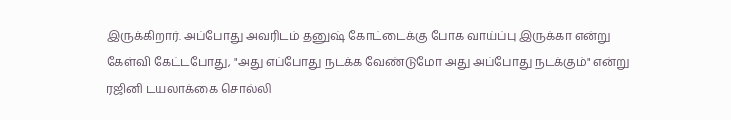இருக்கிறார். அப்போது அவரிடம் தனுஷ் கோட்டைக்கு போக வாய்ப்பு இருக்கா என்று கேள்வி கேட்டபோது, "அது எப்போது நடக்க வேண்டுமோ அது அப்போது நடக்கும்" என்று ரஜினி டயலாக்கை சொல்லி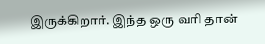இருக்கிறார். இந்த ஒரு வரி தான்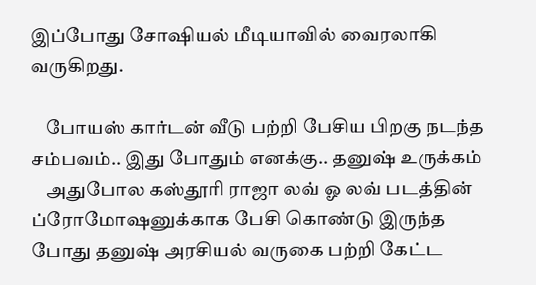இப்போது சோஷியல் மீடியாவில் வைரலாகி வருகிறது.

    போயஸ் கார்டன் வீடு பற்றி பேசிய பிறகு நடந்த சம்பவம்.. இது போதும் எனக்கு.. தனுஷ் உருக்கம்
    அதுபோல கஸ்தூரி ராஜா லவ் ஓ லவ் படத்தின் ப்ரோமோஷனுக்காக பேசி கொண்டு இருந்த போது தனுஷ் அரசியல் வருகை பற்றி கேட்ட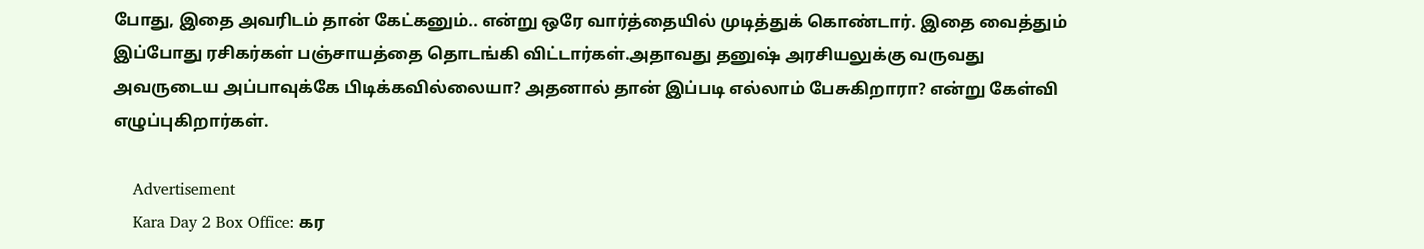போது, இதை அவரிடம் தான் கேட்கனும்.. என்று ஒரே வார்த்தையில் முடித்துக் கொண்டார். இதை வைத்தும் இப்போது ரசிகர்கள் பஞ்சாயத்தை தொடங்கி விட்டார்கள்.அதாவது தனுஷ் அரசியலுக்கு வருவது அவருடைய அப்பாவுக்கே பிடிக்கவில்லையா? அதனால் தான் இப்படி எல்லாம் பேசுகிறாரா? என்று கேள்வி எழுப்புகிறார்கள்.

    Advertisement
    Kara Day 2 Box Office: கர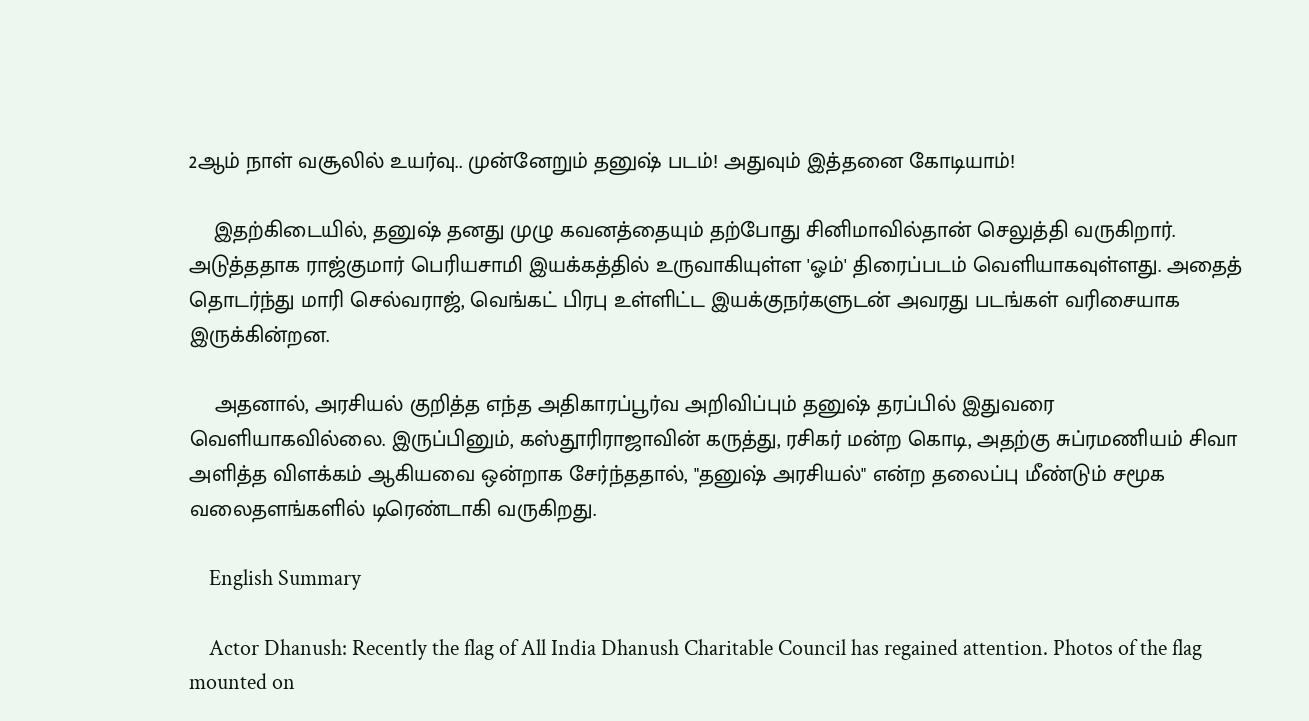2ஆம் நாள் வசூலில் உயர்வு.. முன்னேறும் தனுஷ் படம்! அதுவும் இத்தனை கோடியாம்!

    இதற்கிடையில், தனுஷ் தனது முழு கவனத்தையும் தற்போது சினிமாவில்தான் செலுத்தி வருகிறார். அடுத்ததாக ராஜ்குமார் பெரியசாமி இயக்கத்தில் உருவாகியுள்ள 'ஓம்' திரைப்படம் வெளியாகவுள்ளது. அதைத் தொடர்ந்து மாரி செல்வராஜ், வெங்கட் பிரபு உள்ளிட்ட இயக்குநர்களுடன் அவரது படங்கள் வரிசையாக இருக்கின்றன.

    அதனால், அரசியல் குறித்த எந்த அதிகாரப்பூர்வ அறிவிப்பும் தனுஷ் தரப்பில் இதுவரை வெளியாகவில்லை. இருப்பினும், கஸ்தூரிராஜாவின் கருத்து, ரசிகர் மன்ற கொடி, அதற்கு சுப்ரமணியம் சிவா அளித்த விளக்கம் ஆகியவை ஒன்றாக சேர்ந்ததால், "தனுஷ் அரசியல்" என்ற தலைப்பு மீண்டும் சமூக வலைதளங்களில் டிரெண்டாகி வருகிறது.

    English Summary

    Actor Dhanush: Recently the flag of All India Dhanush Charitable Council has regained attention. Photos of the flag mounted on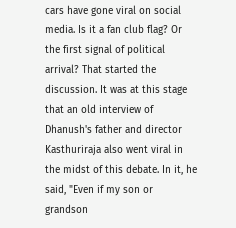cars have gone viral on social media. Is it a fan club flag? Or the first signal of political arrival? That started the discussion. It was at this stage that an old interview of Dhanush's father and director Kasthuriraja also went viral in the midst of this debate. In it, he said, "Even if my son or grandson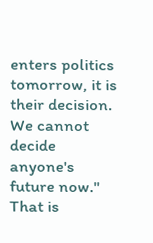enters politics tomorrow, it is their decision. We cannot decide anyone's future now." That is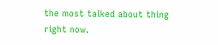the most talked about thing right now.